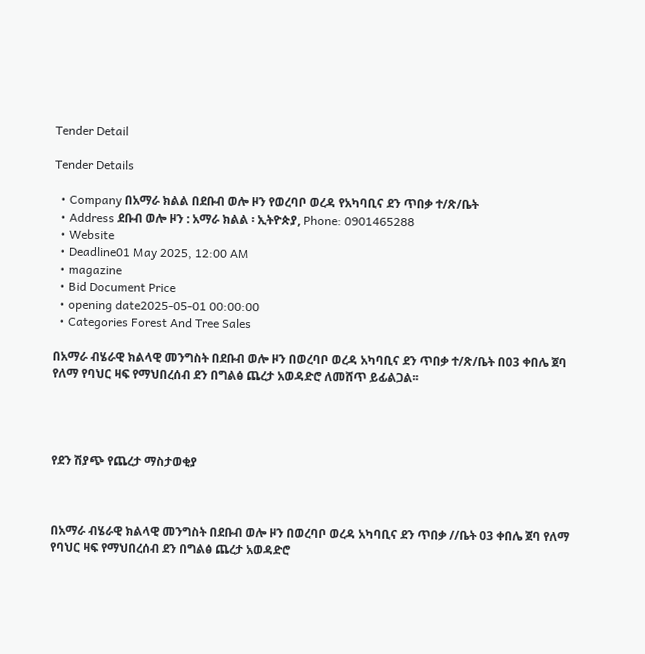Tender Detail

Tender Details

  • Company በአማራ ክልል በደቡብ ወሎ ዞን የወረባቦ ወረዳ የአካባቢና ደን ጥበቃ ተ/ጽ/ቤት
  • Address ደቡብ ወሎ ዞን : አማራ ክልል ፡ ኢትዮጵያ, Phone: 0901465288
  • Website
  • Deadline01 May 2025, 12:00 AM
  • magazine
  • Bid Document Price
  • opening date2025-05-01 00:00:00
  • Categories Forest And Tree Sales

በአማራ ብሄራዊ ክልላዊ መንግስት በደቡብ ወሎ ዞን በወረባቦ ወረዳ አካባቢና ደን ጥበቃ ተ/ጽ/ቤት በ03 ቀበሌ ጀባ የለማ የባህር ዛፍ የማህበረሰብ ደን በግልፅ ጨረታ አወዳድሮ ለመሸጥ ይፊልጋል፡፡




የደን ሽያጭ የጨረታ ማስታወቂያ



በአማራ ብሄራዊ ክልላዊ መንግስት በደቡብ ወሎ ዞን በወረባቦ ወረዳ አካባቢና ደን ጥበቃ //ቤት 03 ቀበሌ ጀባ የለማ የባህር ዛፍ የማህበረሰብ ደን በግልፅ ጨረታ አወዳድሮ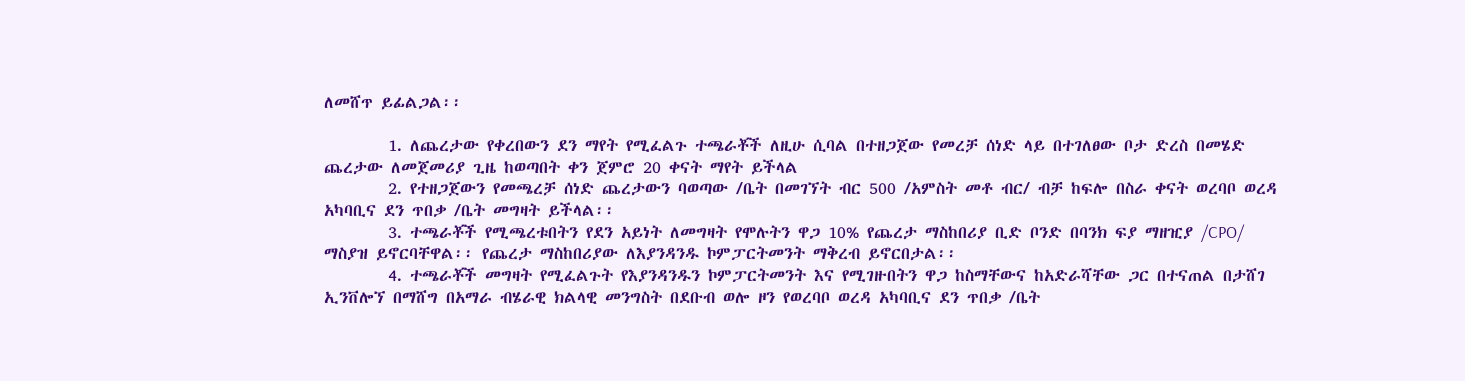ለመሸጥ ይፊልጋል፡፡

        1. ለጨረታው የቀረበውን ደን ማየት የሚፈልጉ ተጫራቾች ለዚሁ ሲባል በተዘጋጀው የመረቻ ሰነድ ላይ በተገለፀው ቦታ ድረስ በመሄድ ጨረታው ለመጀመሪያ ጊዜ ከወጣበት ቀን ጀምሮ 20 ቀናት ማየት ይችላል
        2. የተዘጋጀውን የመጫረቻ ሰነድ ጨረታውን ባወጣው /ቤት በመገኘት ብር 500 /አምስት መቶ ብር/ ብቻ ከፍሎ በስራ ቀናት ወረባቦ ወረዳ አካባቢና ደን ጥበቃ /ቤት መግዛት ይችላል፡፡
        3. ተጫራቾች የሚጫረቱበትን የደን አይነት ለመግዛት የሞሉትን ዋጋ 10% የጨረታ ማስከበሪያ ቢድ ቦንድ በባንክ ፍያ ማዘዢያ /CPO/ ማስያዝ ይኖርባቸዋል፡፡ የጨረታ ማስከበሪያው ለእያንዳንዱ ኮምፓርትመንት ማቅረብ ይኖርበታል፡፡
        4. ተጫራቾች መግዛት የሚፈልጉት የእያንዳንዱን ኮምፓርትመንት እና የሚገዙበትን ዋጋ ከስማቸውና ከአድራሻቸው ጋር በተናጠል በታሸገ ኢንቨሎኘ በማሸግ በአማራ ብሄራዊ ክልላዊ መንግስት በደቡብ ወሎ ዞን የወረባቦ ወረዳ አካባቢና ደን ጥበቃ /ቤት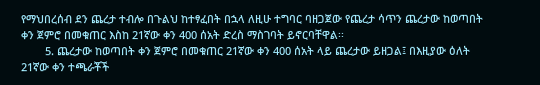የማህበረሰብ ደን ጨረታ ተብሎ በጉልህ ከተፃፈበት በኋላ ለዚሁ ተግባር ባዘጋጀው የጨረታ ሳጥን ጨረታው ከወጣበት ቀን ጀምሮ በመቁጠር እስከ 21ኛው ቀን 400 ሰአት ድረስ ማስገባት ይኖርባቸዋል፡፡
        5. ጨረታው ከወጣበት ቀን ጀምሮ በመቁጠር 21ኛው ቀን 400 ሰአት ላይ ጨረታው ይዘጋል፤ በእዚያው ዕለት 21ኛው ቀን ተጫራቾች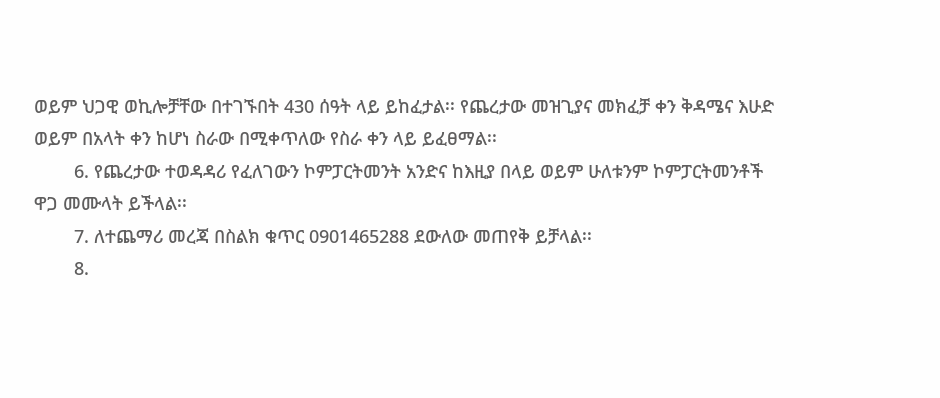ወይም ህጋዊ ወኪሎቻቸው በተገኙበት 430 ሰዓት ላይ ይከፈታል፡፡ የጨረታው መዝጊያና መክፈቻ ቀን ቅዳሜና እሁድ ወይም በአላት ቀን ከሆነ ስራው በሚቀጥለው የስራ ቀን ላይ ይፈፀማል፡፡
        6. የጨረታው ተወዳዳሪ የፈለገውን ኮምፓርትመንት አንድና ከእዚያ በላይ ወይም ሁለቱንም ኮምፓርትመንቶች ዋጋ መሙላት ይችላል፡፡
        7. ለተጨማሪ መረጃ በስልክ ቁጥር 0901465288 ደውለው መጠየቅ ይቻላል፡፡
        8.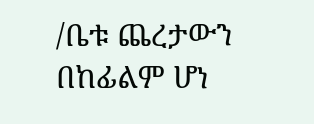/ቤቱ ጨረታውን በከፊልም ሆነ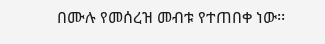በሙሉ የመሰረዝ መብቱ የተጠበቀ ነው፡፡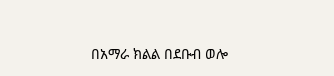በአማራ ክልል በደቡብ ወሎ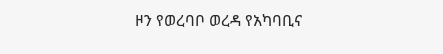ዞን የወረባቦ ወረዳ የአካባቢና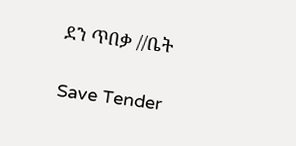ደን ጥበቃ //ቤት

Save Tender